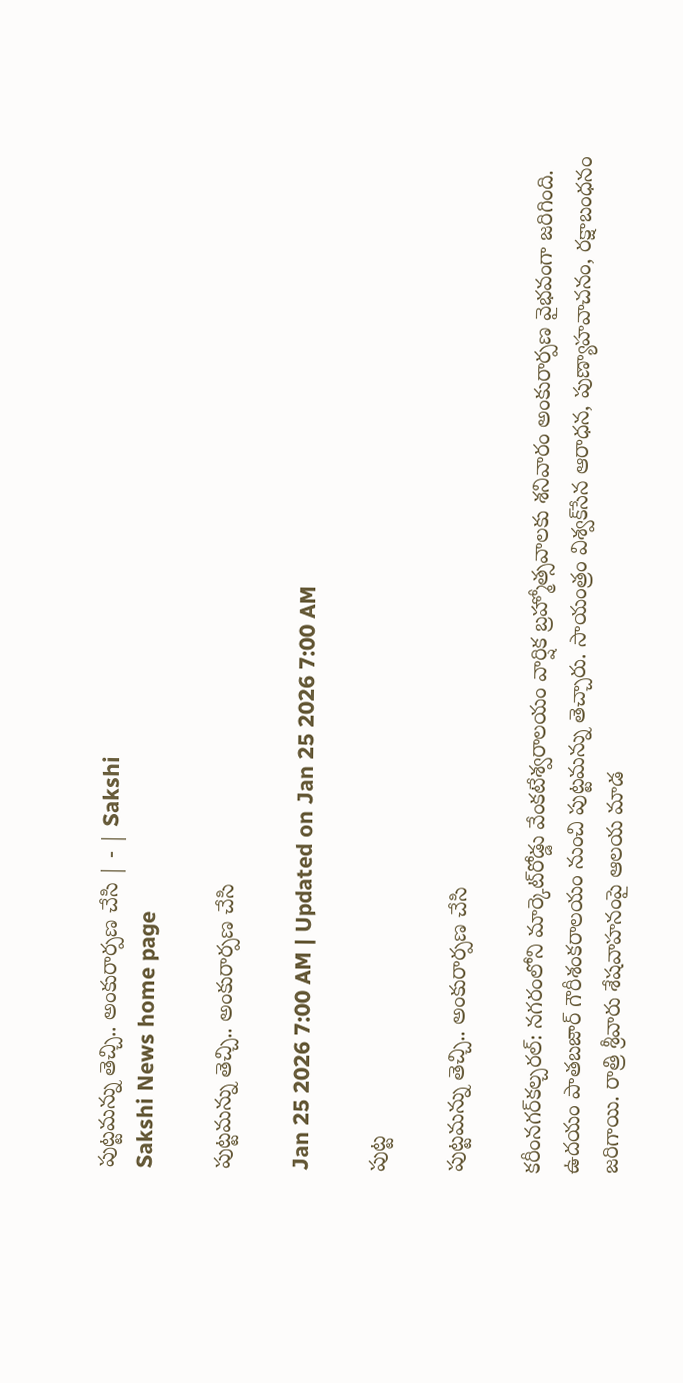పుట్టమన్ను తెచ్చి.. అంకురార్పణ చేసి | - | Sakshi
Sakshi News home page

పుట్టమన్ను తెచ్చి.. అంకురార్పణ చేసి

Jan 25 2026 7:00 AM | Updated on Jan 25 2026 7:00 AM

పుట్ట

పుట్టమన్ను తెచ్చి.. అంకురార్పణ చేసి

కరీంనగర్‌కల్చరల్‌: నగరంలోని మార్కెట్‌రోడ్డు వేంకటేశ్వరాలయం వార్షిక బ్రహ్మోత్సవాలకు శనివారం అంకురార్పణ వైభవంగా జరిగింది. ఉదయం పాతబజార్‌ గౌరీశంకరాలయం నుంచి పుట్టమన్ను తెచ్చారు. సాయంత్రం విశ్వక్‌సేన ఆరాధన, పుణ్యాహవాచనం, రక్షాబంధనం జరిగాయి. రాత్రి శ్రీవారు శేషవాహనంపై ఆలయ మాడ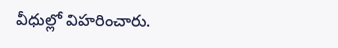వీధుల్లో విహరించారు.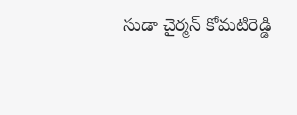సుడా చైర్మన్‌ కోమటిరెడ్డి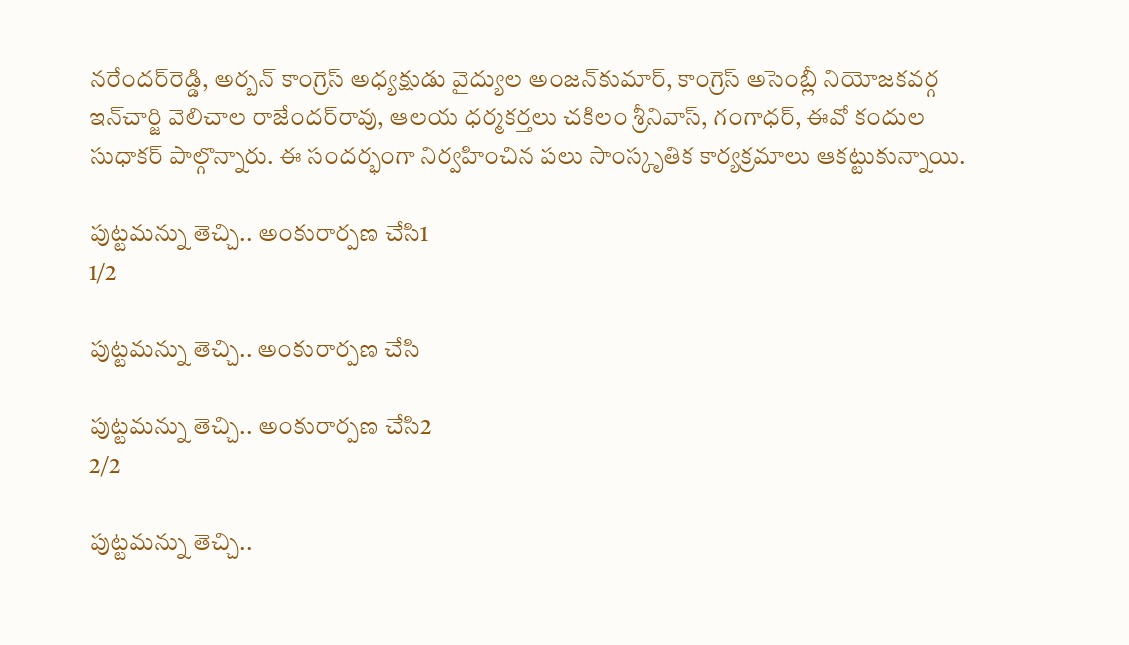నరేందర్‌రెడ్డి, అర్బన్‌ కాంగ్రెస్‌ అధ్యక్షుడు వైద్యుల అంజన్‌కుమార్‌, కాంగ్రెస్‌ అసెంబ్లీ నియోజకవర్గ ఇన్‌చార్జి వెలిచాల రాజేందర్‌రావు, ఆలయ ధర్మకర్తలు చకిలం శ్రీనివాస్‌, గంగాధర్‌, ఈవో కందుల సుధాకర్‌ పాల్గొన్నారు. ఈ సందర్భంగా నిర్వహించిన పలు సాంస్కృతిక కార్యక్రమాలు ఆకట్టుకున్నాయి.

పుట్టమన్ను తెచ్చి.. అంకురార్పణ చేసి1
1/2

పుట్టమన్ను తెచ్చి.. అంకురార్పణ చేసి

పుట్టమన్ను తెచ్చి.. అంకురార్పణ చేసి2
2/2

పుట్టమన్ను తెచ్చి..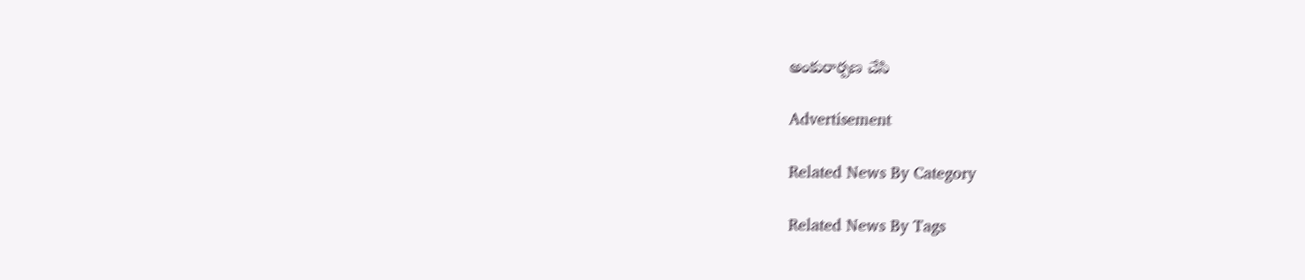అంకురార్పణ చేసి

Advertisement

Related News By Category

Related News By Tags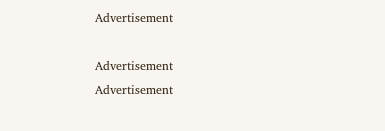Advertisement

Advertisement
Advertisement